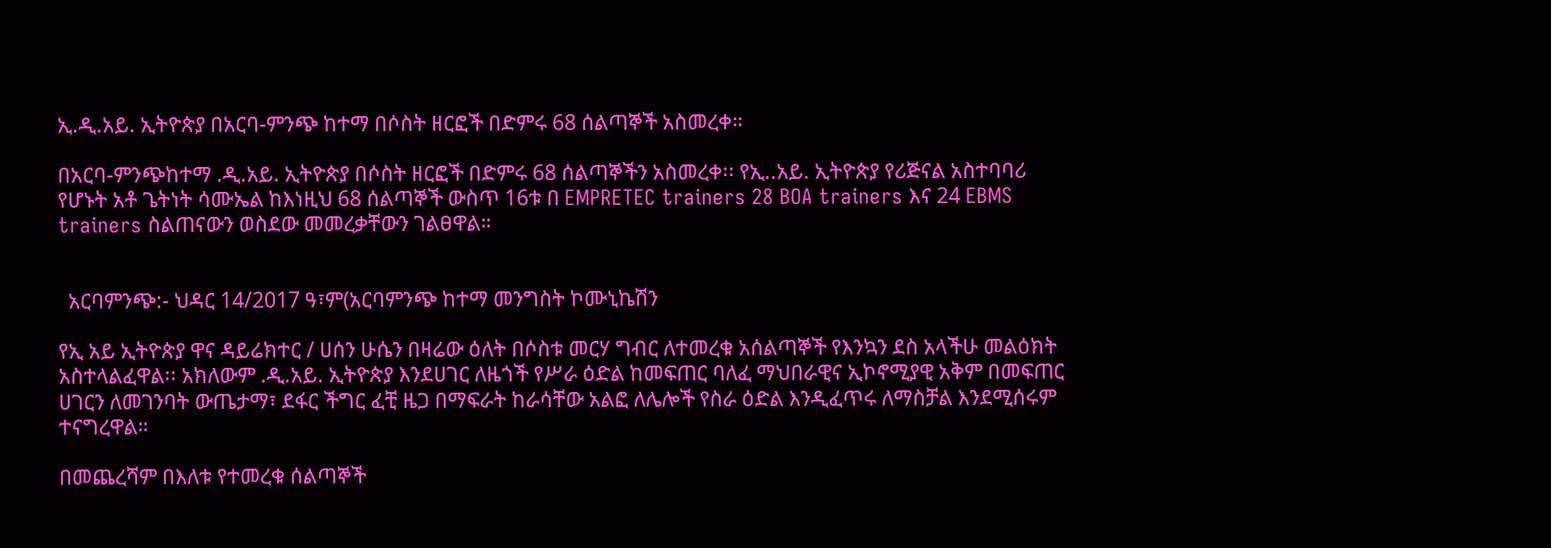ኢ.ዲ.አይ. ኢትዮጵያ በአርባ-ምንጭ ከተማ በሶስት ዘርፎች በድምሩ 68 ሰልጣኞች አስመረቀ።

በአርባ-ምንጭከተማ .ዲ.አይ. ኢትዮጵያ በሶስት ዘርፎች በድምሩ 68 ሰልጣኞችን አስመረቀ፡፡ የኢ..አይ. ኢትዮጵያ የሪጅናል አስተባባሪ የሆኑት አቶ ጌትነት ሳሙኤል ከእነዚህ 68 ሰልጣኞች ውስጥ 16ቱ በ EMPRETEC trainers 28 BOA trainers እና 24 EBMS trainers ስልጠናውን ወስደው መመረቃቸውን ገልፀዋል።


  አርባምንጭ:- ህዳር 14/2017 ዓ፣ም(አርባምንጭ ከተማ መንግስት ኮሙኒኬሽን

የኢ አይ ኢትዮጵያ ዋና ዳይሬክተር / ሀሰን ሁሴን በዛሬው ዕለት በሶስቱ መርሃ ግብር ለተመረቁ አሰልጣኞች የእንኳን ደስ አላችሁ መልዕክት አስተላልፈዋል፡፡ አክለውም .ዲ.አይ. ኢትዮጵያ እንደሀገር ለዜጎች የሥራ ዕድል ከመፍጠር ባለፈ ማህበራዊና ኢኮኖሚያዊ አቅም በመፍጠር ሀገርን ለመገንባት ውጤታማ፣ ደፋር ችግር ፈቺ ዜጋ በማፍራት ከራሳቸው አልፎ ለሌሎች የስራ ዕድል እንዲፈጥሩ ለማስቻል እንደሚሰሩም ተናግረዋል።

በመጨረሻም በእለቱ የተመረቁ ሰልጣኞች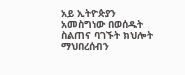አይ ኢትዮጵያን አመስግነው በወሰዱት ስልጠና ባገኙት ክህሎት ማህበረሰብን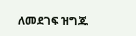ለመደገፍ ዝግጁ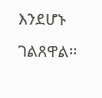እንደሆኑ ገልጸዋል፡፡